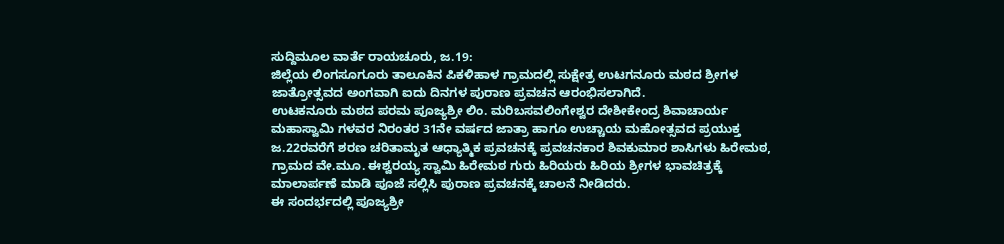ಸುದ್ದಿಮೂಲ ವಾರ್ತೆ ರಾಯಚೂರು, ಜ.19:
ಜಿಲ್ಲೆಯ ಲಿಂಗಸೂಗೂರು ತಾಲೂಕಿನ ಪಿಕಳಿಹಾಳ ಗ್ರಾಮದಲ್ಲಿ ಸುಕ್ಷೇತ್ರ ಉಟಗನೂರು ಮಠದ ಶ್ರೀಗಳ ಜಾತ್ರೋತ್ಸವದ ಅಂಗವಾಗಿ ಐದು ದಿನಗಳ ಪುರಾಣ ಪ್ರವಚನ ಆರಂಭಿಸಲಾಗಿದೆ.
ಉಟಕನೂರು ಮಠದ ಪರಮ ಪೂಜ್ಯಶ್ರೀ ಲಿಂ. ಮರಿಬಸವಲಿಂಗೇಶ್ವರ ದೇಶೀಕೇಂದ್ರ ಶಿವಾಚಾರ್ಯ ಮಹಾಸ್ವಾಮಿ ಗಳವರ ನಿರಂತರ 31ನೇ ವರ್ಷದ ಜಾತ್ರಾ ಹಾಗೂ ಉಚ್ಚಾಯ ಮಹೋತ್ಸವದ ಪ್ರಯುಕ್ತ ಜ.22ರವರೆಗೆ ಶರಣ ಚರಿತಾಮೃತ ಆಧ್ಯಾತ್ಮಿಕ ಪ್ರವಚನಕ್ಕೆ ಪ್ರವಚನಕಾರ ಶಿವಕುಮಾರ ಶಾಸಿಗಳು ಹಿರೇಮಠ, ಗ್ರಾಮದ ವೇ.ಮೂ. ಈಶ್ವರಯ್ಯ ಸ್ವಾಮಿ ಹಿರೇಮಠ ಗುರು ಹಿರಿಯರು ಹಿರಿಯ ಶ್ರೀಗಳ ಭಾವಚಿತ್ರಕ್ಕೆ ಮಾಲಾರ್ಪಣೆ ಮಾಡಿ ಪೂಜೆ ಸಲ್ಲಿಸಿ ಪುರಾಣ ಪ್ರವಚನಕ್ಕೆ ಚಾಲನೆ ನೀಡಿದರು.
ಈ ಸಂದರ್ಭದಲ್ಲಿ ಪೂಜ್ಯಶ್ರೀ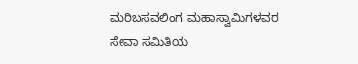ಮರಿಬಸವಲಿಂಗ ಮಹಾಸ್ವಾಮಿಗಳವರ ಸೇವಾ ಸಮಿತಿಯ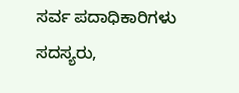ಸರ್ವ ಪದಾಧಿಕಾರಿಗಳು ಸದಸ್ಯರು,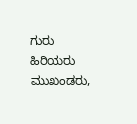ಗುರು ಹಿರಿಯರು ಮುಖಂಡರು,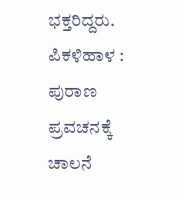ಭಕ್ತರಿದ್ದರು.
ಪಿಕಳಿಹಾಳ : ಪುರಾಣ ಪ್ರವಚನಕ್ಕೆ ಚಾಲನೆ